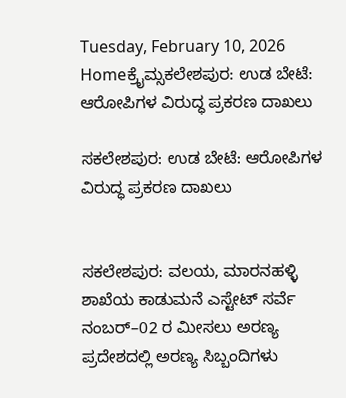Tuesday, February 10, 2026
Homeಕ್ರೈಮ್ಸಕಲೇಶಪುರ: ಉಡ ಬೇಟೆ: ಆರೋಪಿಗಳ ವಿರುದ್ಧ ಪ್ರಕರಣ ದಾಖಲು

ಸಕಲೇಶಪುರ: ಉಡ ಬೇಟೆ: ಆರೋಪಿಗಳ ವಿರುದ್ಧ ಪ್ರಕರಣ ದಾಖಲು


ಸಕಲೇಶಪುರ: ವಲಯ, ಮಾರನಹಳ್ಳಿ ಶಾಖೆಯ ಕಾಡುಮನೆ ಎಸ್ಟೇಟ್ ಸರ್ವೆ ನಂಬರ್–02 ರ ಮೀಸಲು ಅರಣ್ಯ ಪ್ರದೇಶದಲ್ಲಿ ಅರಣ್ಯ ಸಿಬ್ಬಂದಿಗಳು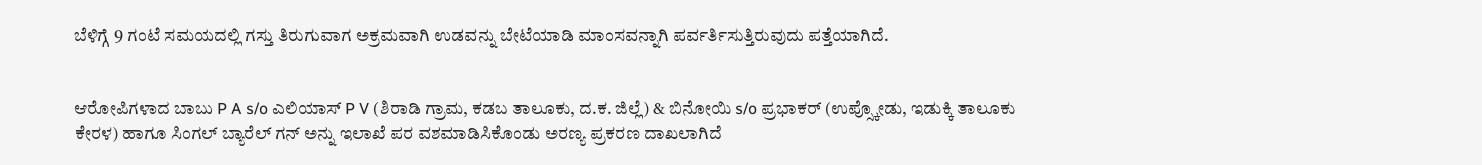ಬೆಳಿಗ್ಗೆ 9 ಗಂಟೆ ಸಮಯದಲ್ಲಿ ಗಸ್ತು ತಿರುಗುವಾಗ ಅಕ್ರಮವಾಗಿ ಉಡವನ್ನು ಬೇಟೆಯಾಡಿ ಮಾಂಸವನ್ನಾಗಿ ಪರ್ವರ್ತಿಸುತ್ತಿರುವುದು ಪತ್ತೆಯಾಗಿದೆ.


ಆರೋಪಿಗಳಾದ ಬಾಬು P A s/o ಎಲಿಯಾಸ್ P V (ಶಿರಾಡಿ ಗ್ರಾಮ, ಕಡಬ ತಾಲೂಕು, ದ.ಕ. ಜಿಲ್ಲೆ) & ಬಿನೋಯಿ s/o ಪ್ರಭಾಕರ್ (ಉಪ್ಸ್ಕೋಡು, ಇಡುಕ್ಕಿ ತಾಲೂಕು ಕೇರಳ) ಹಾಗೂ ಸಿಂಗಲ್ ಬ್ಯಾರೆಲ್ ಗನ್ ಅನ್ನು ಇಲಾಖೆ ಪರ ವಶಮಾಡಿಸಿಕೊಂಡು ಅರಣ್ಯ ಪ್ರಕರಣ ದಾಖಲಾಗಿದೆ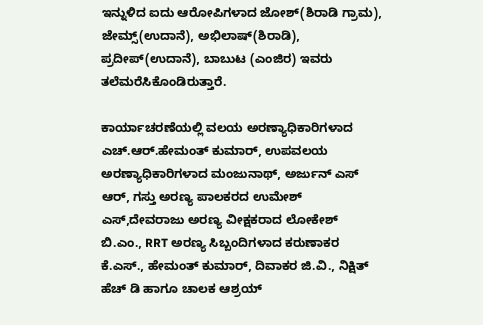ಇನ್ನುಳಿದ ಐದು ಆರೋಪಿಗಳಾದ ಜೋಶ್(ಶಿರಾಡಿ ಗ್ರಾಮ), ಜೇಮ್ಸ್(ಉದಾನೆ), ಅಭಿಲಾಷ್(ಶಿರಾಡಿ), ಪ್ರದೀಪ್(ಉದಾನೆ), ಬಾಬುಟ (ಎಂಜಿರ) ಇವರು ತಲೆಮರೆಸಿಕೊಂಡಿರುತ್ತಾರೆ.

ಕಾರ್ಯಾಚರಣೆಯಲ್ಲಿ ವಲಯ ಅರಣ್ಯಾಧಿಕಾರಿಗಳಾದ ಎಚ್.ಆರ್.ಹೇಮಂತ್ ಕುಮಾರ್, ಉಪವಲಯ ಅರಣ್ಯಾಧಿಕಾರಿಗಳಾದ ಮಂಜುನಾಥ್, ಅರ್ಜುನ್ ಎಸ್ ಆರ್, ಗಸ್ತು ಅರಣ್ಯ ಪಾಲಕರದ ಉಮೇಶ್ ಎಸ್,ದೇವರಾಜು ಅರಣ್ಯ ವೀಕ್ಷಕರಾದ ಲೋಕೇಶ್ ಬಿ.ಎಂ., RRT ಅರಣ್ಯ ಸಿಬ್ಬಂದಿಗಳಾದ ಕರುಣಾಕರ ಕೆ.ಎಸ್., ಹೇಮಂತ್ ಕುಮಾರ್, ದಿವಾಕರ ಜಿ.ವಿ., ನಿಕ್ಷಿತ್ ಹೆಚ್ ಡಿ ಹಾಗೂ ಚಾಲಕ ಆಶ್ರಯ್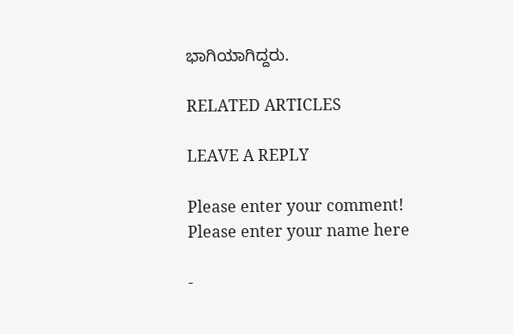ಭಾಗಿಯಾಗಿದ್ದರು.

RELATED ARTICLES

LEAVE A REPLY

Please enter your comment!
Please enter your name here

-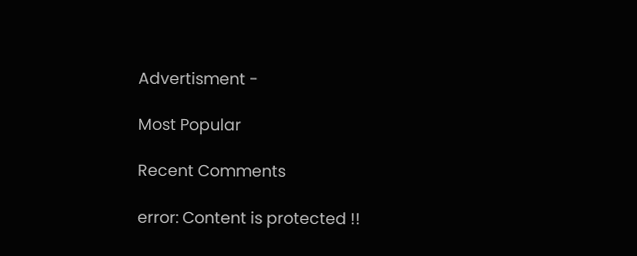Advertisment -

Most Popular

Recent Comments

error: Content is protected !!